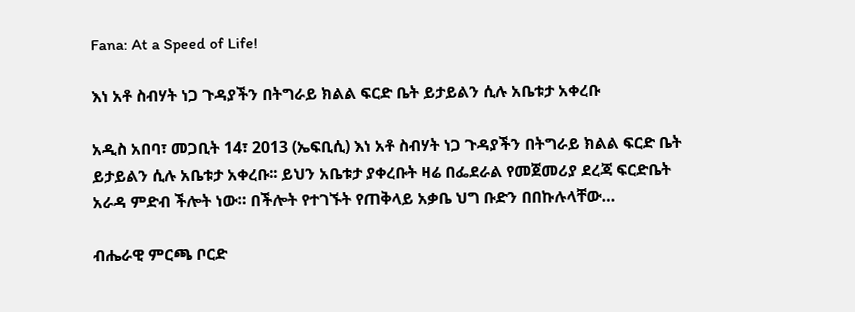Fana: At a Speed of Life!

እነ አቶ ስብሃት ነጋ ጉዳያችን በትግራይ ክልል ፍርድ ቤት ይታይልን ሲሉ አቤቱታ አቀረቡ

አዲስ አበባ፣ መጋቢት 14፣ 2013 (ኤፍቢሲ) እነ አቶ ስብሃት ነጋ ጉዳያችን በትግራይ ክልል ፍርድ ቤት ይታይልን ሲሉ አቤቱታ አቀረቡ፡፡ ይህን አቤቱታ ያቀረቡት ዛሬ በፌደራል የመጀመሪያ ደረጃ ፍርድቤት አራዳ ምድብ ችሎት ነው። በችሎት የተገኙት የጠቅላይ አቃቤ ህግ ቡድን በበኩሉላቸው…

ብሔራዊ ምርጫ ቦርድ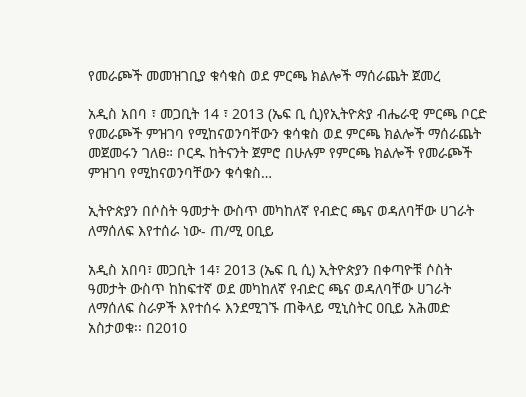የመራጮች መመዝገቢያ ቁሳቁስ ወደ ምርጫ ክልሎች ማሰራጨት ጀመረ

አዲስ አበባ ፣ መጋቢት 14 ፣ 2013 (ኤፍ ቢ ሲ)የኢትዮጵያ ብሔራዊ ምርጫ ቦርድ የመራጮች ምዝገባ የሚከናወንባቸውን ቁሳቁስ ወደ ምርጫ ክልሎች ማሰራጨት መጀመሩን ገለፀ። ቦርዱ ከትናንት ጀምሮ በሁሉም የምርጫ ክልሎች የመራጮች ምዝገባ የሚከናወንባቸውን ቁሳቁስ…

ኢትዮጵያን በሶስት ዓመታት ውስጥ መካከለኛ የብድር ጫና ወዳለባቸው ሀገራት ለማሰለፍ እየተሰራ ነው- ጠ/ሚ ዐቢይ

አዲስ አበባ፣ መጋቢት 14፣ 2013 (ኤፍ ቢ ሲ) ኢትዮጵያን በቀጣዮቹ ሶስት ዓመታት ውስጥ ከከፍተኛ ወደ መካከለኛ የብድር ጫና ወዳለባቸው ሀገራት ለማሰለፍ ስራዎች እየተሰሩ እንደሚገኙ ጠቅላይ ሚኒስትር ዐቢይ አሕመድ አስታወቁ፡፡ በ2010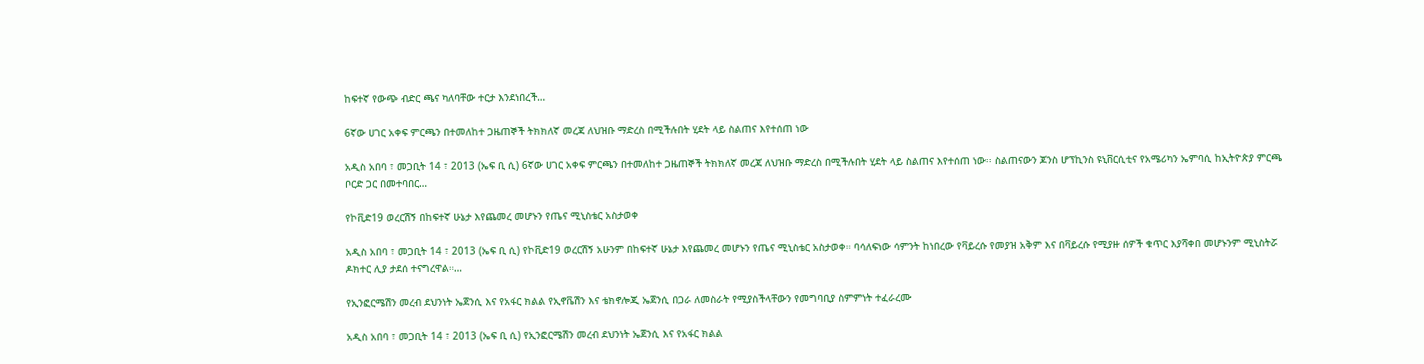ከፍተኛ የውጭ ብድር ጫና ካለባቸው ተርታ እንደነበረች…

6ኛው ሀገር አቀፍ ምርጫን በተመለከተ ጋዜጠኞች ትክክለኛ መረጃ ለህዝቡ ማድረስ በሚችሉበት ሂደት ላይ ስልጠና እየተሰጠ ነው

አዲስ አበባ ፣ መጋቢት 14 ፣ 2013 (ኤፍ ቢ ሲ) 6ኛው ሀገር አቀፍ ምርጫን በተመለከተ ጋዜጠኞች ትክክለኛ መረጃ ለህዝቡ ማድረስ በሚችሉበት ሂደት ላይ ስልጠና እየተሰጠ ነው፡፡ ስልጠናውን ጆንስ ሆፕኪንስ ዩኒቨርሲቲና የአሜሪካን ኤምባሲ ከኢትዮጵያ ምርጫ ቦርድ ጋር በመተባበር…

የኮቪድ19 ወረርሽኝ በከፍተኛ ሁኔታ እየጨመረ መሆኑን የጤና ሚኒስቴር አስታወቀ

አዲስ አበባ ፣ መጋቢት 14 ፣ 2013 (ኤፍ ቢ ሲ) የኮቪድ19 ወረርሽኝ አሁንም በከፍተኛ ሁኔታ እየጨመረ መሆኑን የጤና ሚኒስቴር አስታወቀ። ባሳለፍነው ሳምንት ከነበረው የቫይረሱ የመያዝ አቅም እና በቫይረሱ የሚያዙ ሰዎች ቁጥር እያሻቀበ መሆኑንም ሚኒስትሯ ዶክተር ሊያ ታደሰ ተናግረዋል።…

የኢንፎርሜሽን መረብ ደህንነት ኤጀንሲ እና የአፋር ክልል የኢኖቬሽን እና ቴክኖሎጂ ኤጀንሲ በጋራ ለመስራት የሚያስችላቸውን የመግባቢያ ስምምነት ተፈራረሙ

አዲስ አበባ ፣ መጋቢት 14 ፣ 2013 (ኤፍ ቢ ሲ) የኢንፎርሜሽን መረብ ደህንነት ኤጀንሲ እና የአፋር ክልል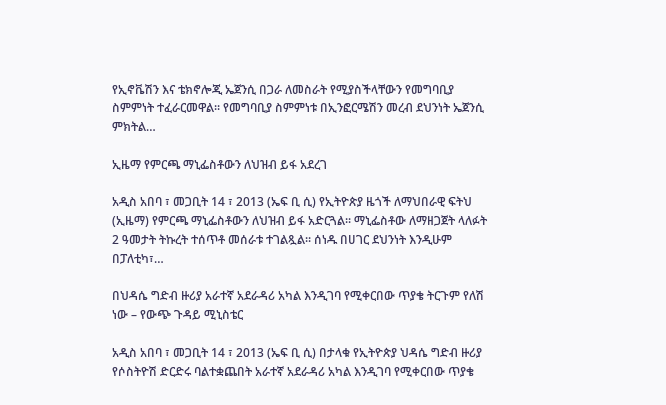የኢኖቬሽን እና ቴክኖሎጂ ኤጀንሲ በጋራ ለመስራት የሚያስችላቸውን የመግባቢያ ስምምነት ተፈራርመዋል፡፡ የመግባቢያ ስምምነቱ በኢንፎርሜሽን መረብ ደህንነት ኤጀንሲ ምክትል…

ኢዜማ የምርጫ ማኒፌስቶውን ለህዝብ ይፋ አደረገ

አዲስ አበባ ፣ መጋቢት 14 ፣ 2013 (ኤፍ ቢ ሲ) የኢትዮጵያ ዜጎች ለማህበራዊ ፍትህ (ኢዜማ) የምርጫ ማኒፌስቶውን ለህዝብ ይፋ አድርጓል፡፡ ማኒፌስቶው ለማዘጋጀት ላለፉት 2 ዓመታት ትኩረት ተሰጥቶ መሰራቱ ተገልጿል፡፡ ሰነዱ በሀገር ደህንነት እንዲሁም በፓለቲካ፣…

በህዳሴ ግድብ ዙሪያ አራተኛ አደራዳሪ አካል እንዲገባ የሚቀርበው ጥያቄ ትርጉም የለሽ ነው – የውጭ ጉዳይ ሚኒስቴር

አዲስ አበባ ፣ መጋቢት 14 ፣ 2013 (ኤፍ ቢ ሲ) በታላቁ የኢትዮጵያ ህዳሴ ግድብ ዙሪያ የሶስትዮሽ ድርድሩ ባልተቋጨበት አራተኛ አደራዳሪ አካል እንዲገባ የሚቀርበው ጥያቄ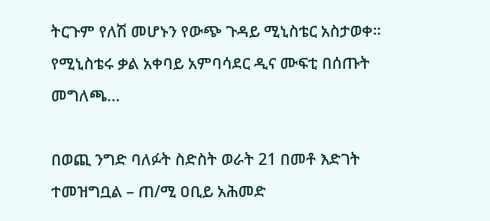ትርጉም የለሽ መሆኑን የውጭ ጉዳይ ሚኒስቴር አስታወቀ። የሚኒስቴሩ ቃል አቀባይ አምባሳደር ዲና ሙፍቲ በሰጡት መግለጫ…

በወጪ ንግድ ባለፉት ስድስት ወራት 21 በመቶ እድገት ተመዝግቧል – ጠ/ሚ ዐቢይ አሕመድ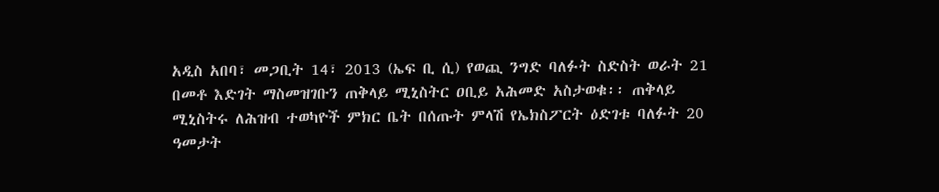አዲስ አበባ፣ መጋቢት 14፣ 2013 (ኤፍ ቢ ሲ) የወጪ ንግድ ባለፉት ስድስት ወራት 21 በመቶ እድገት ማስመዝገቡን ጠቅላይ ሚኒስትር ዐቢይ አሕመድ አስታወቁ፡፡ ጠቅላይ ሚኒስትሩ ለሕዝብ ተወካዮች ምክር ቤት በሰጡት ምላሽ የኤክስፖርት ዕድገቱ ባለፉት 20 ዓመታት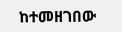ከተመዘገበው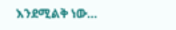እንደሚልቅ ነው…